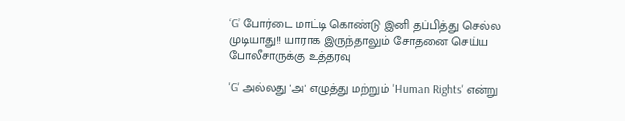‘G’ போர்டை மாட்டி கொண்டு இனி தப்பித்து செல்ல முடியாது!! யாராக இருந்தாலும் சோதனை செய்ய போலீசாருக்கு உத்தரவு

'G' அல்லது 'அ' எழுத்து மற்றும் 'Human Rights' என்று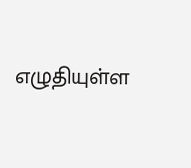எழுதியுள்ள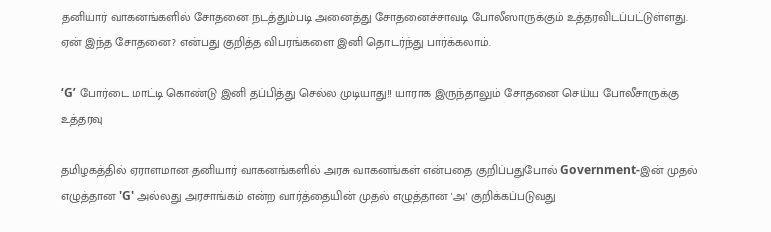தனியார் வாகனங்களில் சோதனை நடத்தும்படி அனைத்து சோதனைச்சாவடி போலீஸாருக்கும் உத்தரவிடப்பட்டுள்ளது. ஏன் இந்த சோதனை? என்பது குறித்த விபரங்களை இனி தொடர்ந்து பார்க்கலாம்.

‘G’ போர்டை மாட்டி கொண்டு இனி தப்பித்து செல்ல முடியாது!! யாராக இருந்தாலும் சோதனை செய்ய போலீசாருக்கு உத்தரவு

தமிழகத்தில் ஏராளமான தனியார் வாகனங்களில் அரசு வாகனங்கள் என்பதை குறிப்பதுபோல் Government-இன் முதல் எழுத்தான 'G' அல்லது அரசாங்கம் என்ற வார்த்தையின் முதல் எழுத்தான 'அ' குறிக்கப்படுவது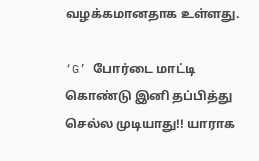வழக்கமானதாக உள்ளது.

‘G’ போர்டை மாட்டி கொண்டு இனி தப்பித்து செல்ல முடியாது!! யாராக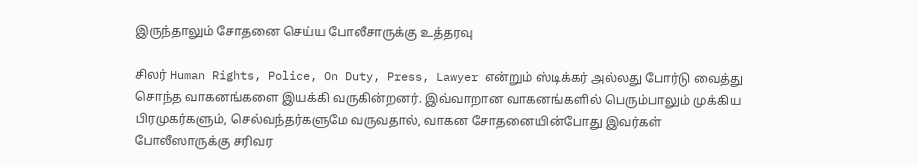இருந்தாலும் சோதனை செய்ய போலீசாருக்கு உத்தரவு

சிலர் Human Rights, Police, On Duty, Press, Lawyer என்றும் ஸ்டிக்கர் அல்லது போர்டு வைத்து சொந்த வாகனங்களை இயக்கி வருகின்றனர். இவ்வாறான வாகனங்களில் பெரும்பாலும் முக்கிய பிரமுகர்களும், செல்வந்தர்களுமே வருவதால், வாகன சோதனையின்போது இவர்கள் போலீஸாருக்கு சரிவர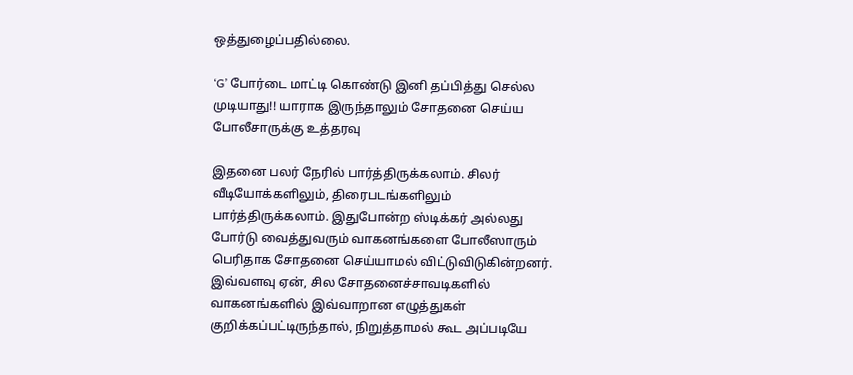ஒத்துழைப்பதில்லை.

‘G’ போர்டை மாட்டி கொண்டு இனி தப்பித்து செல்ல முடியாது!! யாராக இருந்தாலும் சோதனை செய்ய போலீசாருக்கு உத்தரவு

இதனை பலர் நேரில் பார்த்திருக்கலாம். சிலர் வீடியோக்களிலும், திரைபடங்களிலும் பார்த்திருக்கலாம். இதுபோன்ற ஸ்டிக்கர் அல்லது போர்டு வைத்துவரும் வாகனங்களை போலீஸாரும் பெரிதாக சோதனை செய்யாமல் விட்டுவிடுகின்றனர். இவ்வளவு ஏன், சில சோதனைச்சாவடிகளில் வாகனங்களில் இவ்வாறான எழுத்துகள் குறிக்கப்பட்டிருந்தால், நிறுத்தாமல் கூட அப்படியே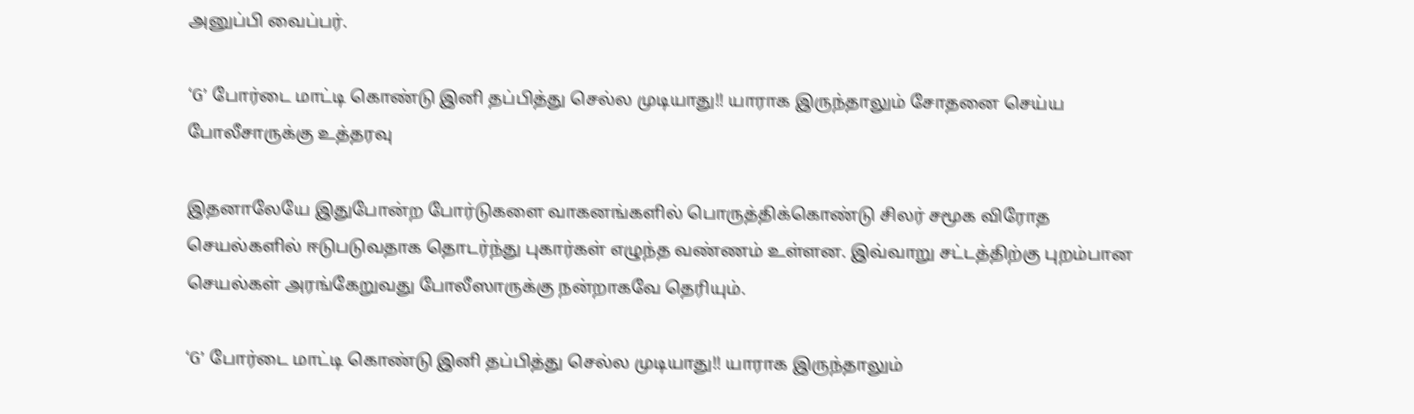அனுப்பி வைப்பர்.

‘G’ போர்டை மாட்டி கொண்டு இனி தப்பித்து செல்ல முடியாது!! யாராக இருந்தாலும் சோதனை செய்ய போலீசாருக்கு உத்தரவு

இதனாலேயே இதுபோன்ற போர்டுகளை வாகனங்களில் பொருத்திக்கொண்டு சிலர் சமூக விரோத செயல்களில் ஈடுபடுவதாக தொடர்ந்து புகார்கள் எழுந்த வண்ணம் உள்ளன. இவ்வாறு சட்டத்திற்கு புறம்பான செயல்கள் அரங்கேறுவது போலீஸாருக்கு நன்றாகவே தெரியும்.

‘G’ போர்டை மாட்டி கொண்டு இனி தப்பித்து செல்ல முடியாது!! யாராக இருந்தாலும்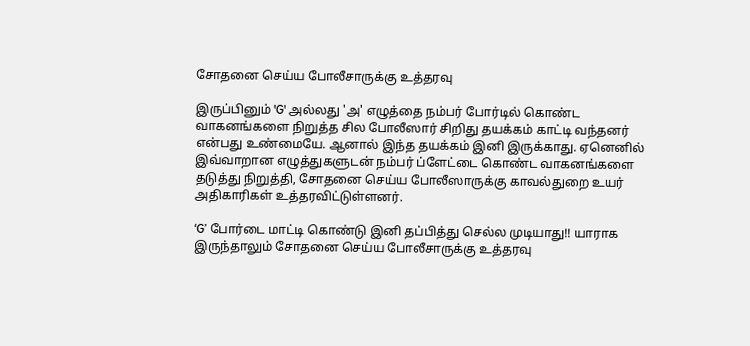சோதனை செய்ய போலீசாருக்கு உத்தரவு

இருப்பினும் 'G' அல்லது 'அ' எழுத்தை நம்பர் போர்டில் கொண்ட வாகனங்களை நிறுத்த சில போலீஸார் சிறிது தயக்கம் காட்டி வந்தனர் என்பது உண்மையே. ஆனால் இந்த தயக்கம் இனி இருக்காது. ஏனெனில் இவ்வாறான எழுத்துகளுடன் நம்பர் ப்ளேட்டை கொண்ட வாகனங்களை தடுத்து நிறுத்தி, சோதனை செய்ய போலீஸாருக்கு காவல்துறை உயர் அதிகாரிகள் உத்தரவிட்டுள்ளனர்.

‘G’ போர்டை மாட்டி கொண்டு இனி தப்பித்து செல்ல முடியாது!! யாராக இருந்தாலும் சோதனை செய்ய போலீசாருக்கு உத்தரவு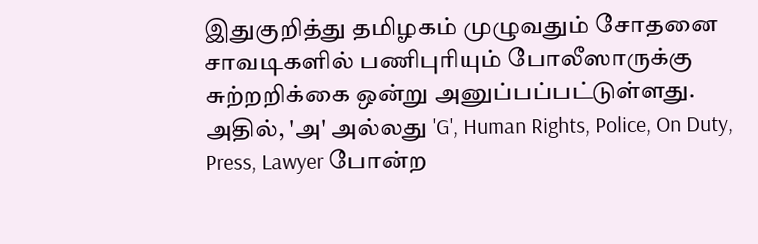இதுகுறித்து தமிழகம் முழுவதும் சோதனை சாவடிகளில் பணிபுரியும் போலீஸாருக்கு சுற்றறிக்கை ஒன்று அனுப்பப்பட்டுள்ளது. அதில், 'அ' அல்லது 'G', Human Rights, Police, On Duty, Press, Lawyer போன்ற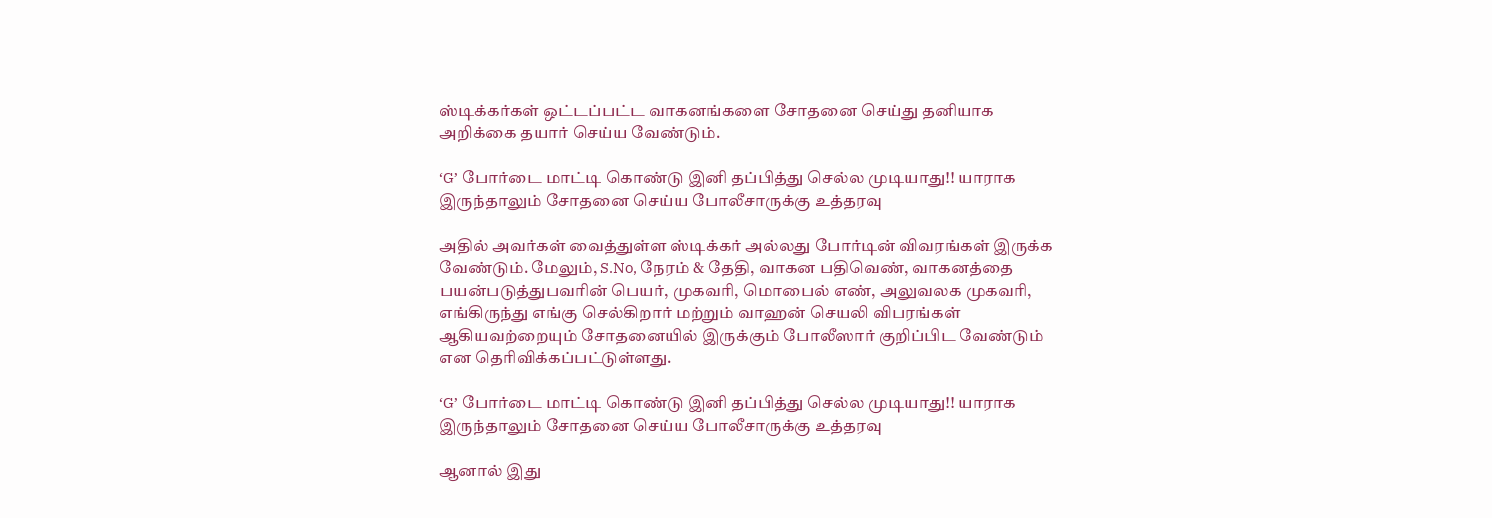ஸ்டிக்கர்கள் ஒட்டப்பட்ட வாகனங்களை சோதனை செய்து தனியாக அறிக்கை தயார் செய்ய வேண்டும்.

‘G’ போர்டை மாட்டி கொண்டு இனி தப்பித்து செல்ல முடியாது!! யாராக இருந்தாலும் சோதனை செய்ய போலீசாருக்கு உத்தரவு

அதில் அவர்கள் வைத்துள்ள ஸ்டிக்கர் அல்லது போர்டின் விவரங்கள் இருக்க வேண்டும். மேலும், S.No, நேரம் & தேதி, வாகன பதிவெண், வாகனத்தை பயன்படுத்துபவரின் பெயர், முகவரி, மொபைல் எண், அலுவலக முகவரி, எங்கிருந்து எங்கு செல்கிறார் மற்றும் வாஹன் செயலி விபரங்கள் ஆகியவற்றையும் சோதனையில் இருக்கும் போலீஸார் குறிப்பிட வேண்டும் என தெரிவிக்கப்பட்டுள்ளது.

‘G’ போர்டை மாட்டி கொண்டு இனி தப்பித்து செல்ல முடியாது!! யாராக இருந்தாலும் சோதனை செய்ய போலீசாருக்கு உத்தரவு

ஆனால் இது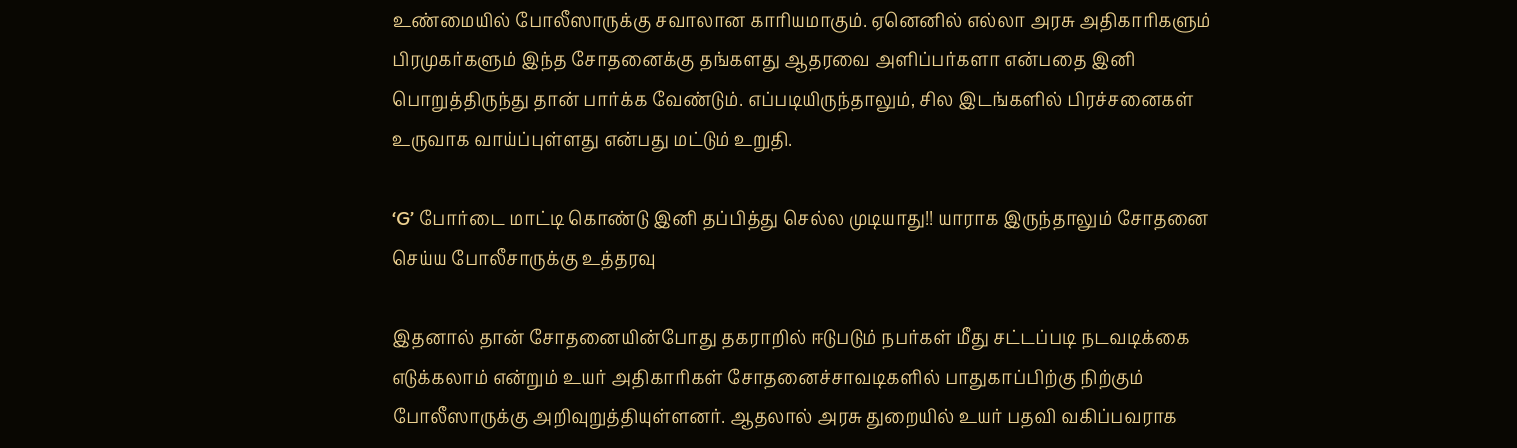உண்மையில் போலீஸாருக்கு சவாலான காரியமாகும். ஏனெனில் எல்லா அரசு அதிகாரிகளும் பிரமுகர்களும் இந்த சோதனைக்கு தங்களது ஆதரவை அளிப்பர்களா என்பதை இனி பொறுத்திருந்து தான் பார்க்க வேண்டும். எப்படியிருந்தாலும், சில இடங்களில் பிரச்சனைகள் உருவாக வாய்ப்புள்ளது என்பது மட்டும் உறுதி.

‘G’ போர்டை மாட்டி கொண்டு இனி தப்பித்து செல்ல முடியாது!! யாராக இருந்தாலும் சோதனை செய்ய போலீசாருக்கு உத்தரவு

இதனால் தான் சோதனையின்போது தகராறில் ஈடுபடும் நபர்கள் மீது சட்டப்படி நடவடிக்கை எடுக்கலாம் என்றும் உயர் அதிகாரிகள் சோதனைச்சாவடிகளில் பாதுகாப்பிற்கு நிற்கும் போலீஸாருக்கு அறிவுறுத்தியுள்ளனர். ஆதலால் அரசு துறையில் உயர் பதவி வகிப்பவராக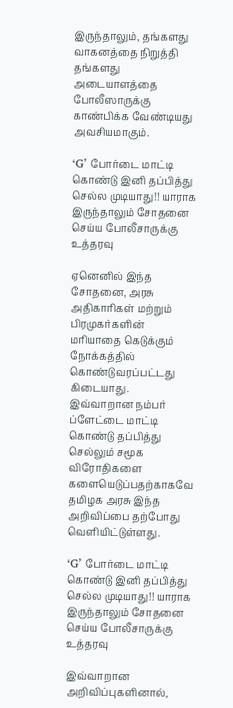இருந்தாலும், தங்களது வாகனத்தை நிறுத்தி தங்களது அடையாளத்தை போலீஸாருக்கு காண்பிக்க வேண்டியது அவசியமாகும்.

‘G’ போர்டை மாட்டி கொண்டு இனி தப்பித்து செல்ல முடியாது!! யாராக இருந்தாலும் சோதனை செய்ய போலீசாருக்கு உத்தரவு

ஏனெனில் இந்த சோதனை, அரசு அதிகாரிகள் மற்றும் பிரமுகர்களின் மரியாதை கெடுக்கும் நோக்கத்தில் கொண்டுவரப்பட்டது கிடையாது. இவ்வாறான நம்பர் ப்ளேட்டை மாட்டி கொண்டு தப்பித்து செல்லும் சமூக விரோதிகளை களையெடுப்பதற்காகவே தமிழக அரசு இந்த அறிவிப்பை தற்போது வெளியிட்டுள்ளது.

‘G’ போர்டை மாட்டி கொண்டு இனி தப்பித்து செல்ல முடியாது!! யாராக இருந்தாலும் சோதனை செய்ய போலீசாருக்கு உத்தரவு

இவ்வாறான அறிவிப்புகளினால்,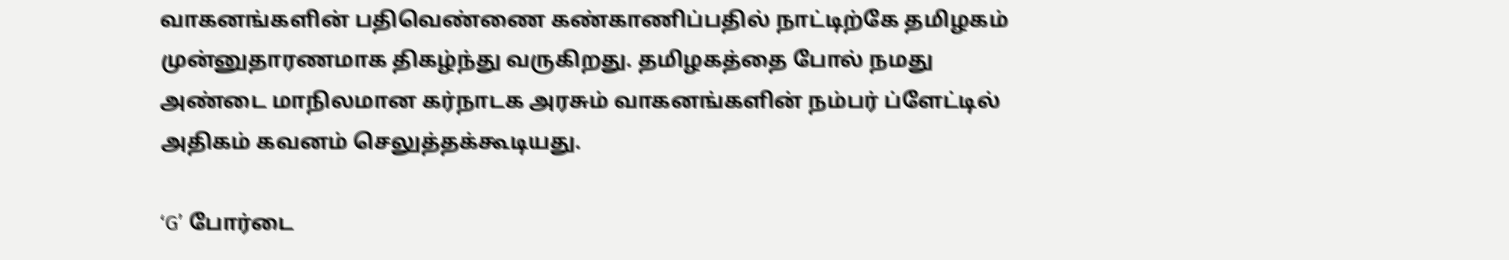வாகனங்களின் பதிவெண்ணை கண்காணிப்பதில் நாட்டிற்கே தமிழகம் முன்னுதாரணமாக திகழ்ந்து வருகிறது. தமிழகத்தை போல் நமது அண்டை மாநிலமான கர்நாடக அரசும் வாகனங்களின் நம்பர் ப்ளேட்டில் அதிகம் கவனம் செலுத்தக்கூடியது.

‘G’ போர்டை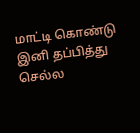மாட்டி கொண்டு இனி தப்பித்து செல்ல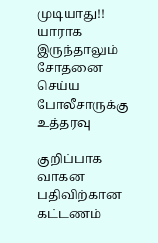முடியாது!! யாராக இருந்தாலும் சோதனை செய்ய போலீசாருக்கு உத்தரவு

குறிப்பாக வாகன பதிவிற்கான கட்டணம்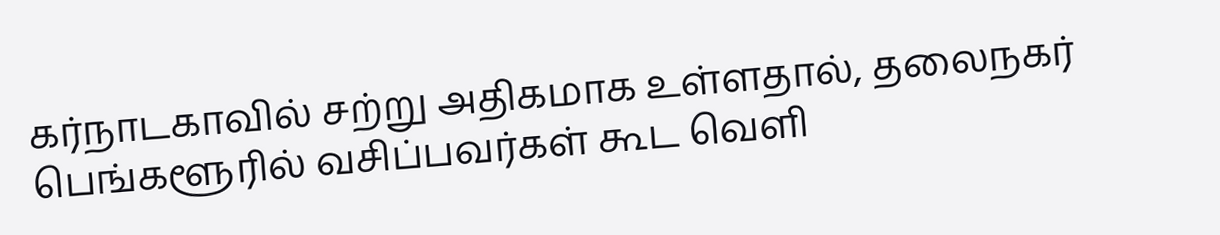கர்நாடகாவில் சற்று அதிகமாக உள்ளதால், தலைநகர் பெங்களூரில் வசிப்பவர்கள் கூட வெளி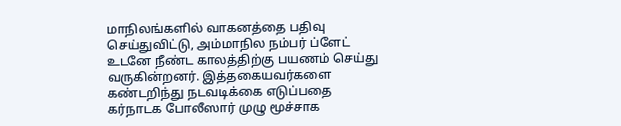மாநிலங்களில் வாகனத்தை பதிவு செய்துவிட்டு, அம்மாநில நம்பர் ப்ளேட் உடனே நீண்ட காலத்திற்கு பயணம் செய்து வருகின்றனர். இத்தகையவர்களை கண்டறிந்து நடவடிக்கை எடுப்பதை கர்நாடக போலீஸார் முழு மூச்சாக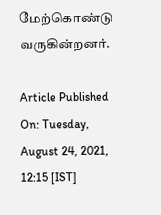மேற்கொண்டு வருகின்றனர்.

Article Published On: Tuesday, August 24, 2021, 12:15 [IST]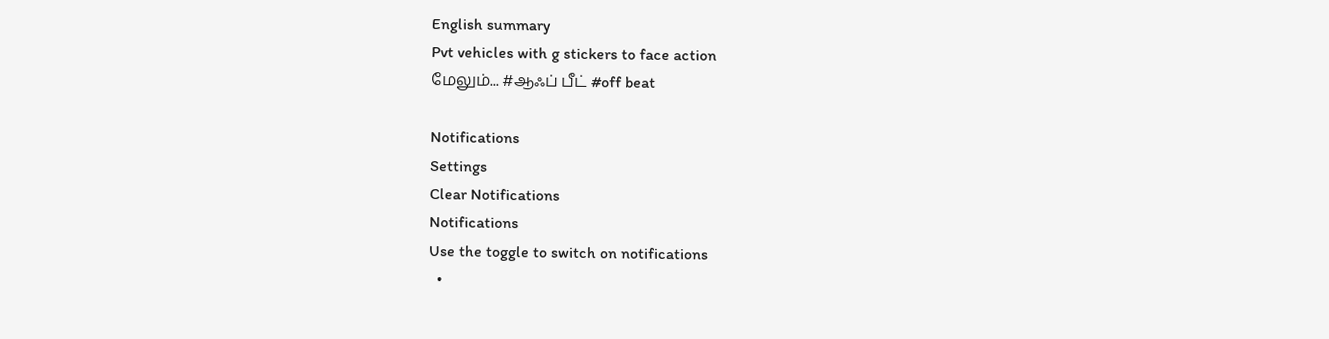English summary
Pvt vehicles with g stickers to face action
மேலும்... #ஆஃப் பீட் #off beat

Notifications
Settings
Clear Notifications
Notifications
Use the toggle to switch on notifications
  •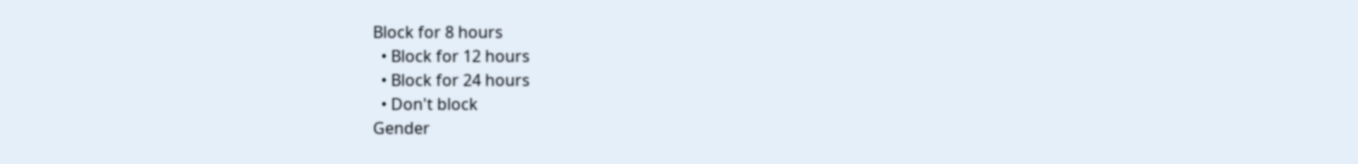Block for 8 hours
  • Block for 12 hours
  • Block for 24 hours
  • Don't block
Gender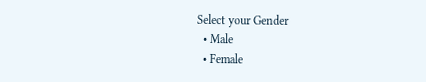Select your Gender
  • Male
  • Female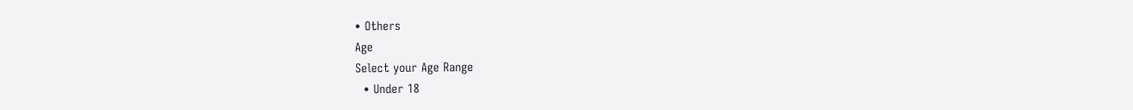• Others
Age
Select your Age Range
  • Under 18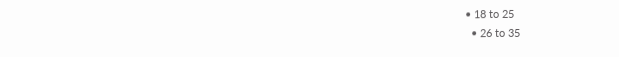• 18 to 25
  • 26 to 35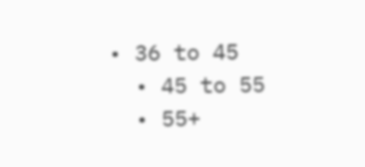• 36 to 45
  • 45 to 55
  • 55+